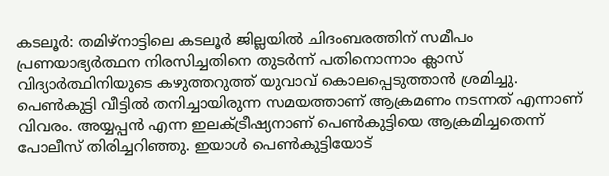കടലൂർ: തമിഴ്നാട്ടിലെ കടലൂർ ജില്ലയിൽ ചിദംബരത്തിന് സമീപം പ്രണയാഭ്യർത്ഥന നിരസിച്ചതിനെ തുടർന്ന് പതിനൊന്നാം ക്ലാസ് വിദ്യാർത്ഥിനിയുടെ കഴുത്തറുത്ത് യുവാവ് കൊലപ്പെടുത്താൻ ശ്രമിച്ചു. പെൺകുട്ടി വീട്ടിൽ തനിച്ചായിരുന്ന സമയത്താണ് ആക്രമണം നടന്നത് എന്നാണ് വിവരം. അയ്യപ്പൻ എന്ന ഇലക്ട്രീഷ്യനാണ് പെൺകുട്ടിയെ ആക്രമിച്ചതെന്ന് പോലീസ് തിരിച്ചറിഞ്ഞു. ഇയാൾ പെൺകുട്ടിയോട്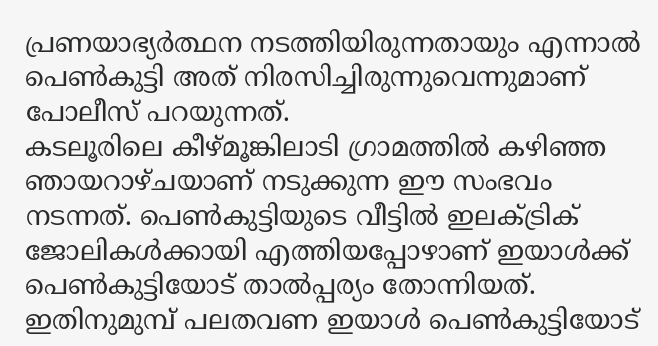പ്രണയാഭ്യർത്ഥന നടത്തിയിരുന്നതായും എന്നാൽ പെൺകുട്ടി അത് നിരസിച്ചിരുന്നുവെന്നുമാണ് പോലീസ് പറയുന്നത്.
കടലൂരിലെ കീഴ്മൂങ്കിലാടി ഗ്രാമത്തിൽ കഴിഞ്ഞ ഞായറാഴ്ചയാണ് നടുക്കുന്ന ഈ സംഭവം നടന്നത്. പെൺകുട്ടിയുടെ വീട്ടിൽ ഇലക്ട്രിക് ജോലികൾക്കായി എത്തിയപ്പോഴാണ് ഇയാൾക്ക് പെൺകുട്ടിയോട് താൽപ്പര്യം തോന്നിയത്. ഇതിനുമുമ്പ് പലതവണ ഇയാൾ പെൺകുട്ടിയോട്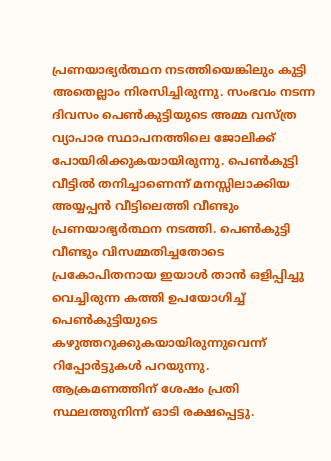പ്രണയാഭ്യർത്ഥന നടത്തിയെങ്കിലും കുട്ടി അതെല്ലാം നിരസിച്ചിരുന്നു. സംഭവം നടന്ന ദിവസം പെൺകുട്ടിയുടെ അമ്മ വസ്ത്ര വ്യാപാര സ്ഥാപനത്തിലെ ജോലിക്ക് പോയിരിക്കുകയായിരുന്നു. പെൺകുട്ടി വീട്ടിൽ തനിച്ചാണെന്ന് മനസ്സിലാക്കിയ അയ്യപ്പൻ വീട്ടിലെത്തി വീണ്ടും പ്രണയാഭ്യർത്ഥന നടത്തി. പെൺകുട്ടി വീണ്ടും വിസമ്മതിച്ചതോടെ പ്രകോപിതനായ ഇയാൾ താൻ ഒളിപ്പിച്ചു വെച്ചിരുന്ന കത്തി ഉപയോഗിച്ച് പെൺകുട്ടിയുടെ കഴുത്തറുക്കുകയായിരുന്നുവെന്ന് റിപ്പോർട്ടുകൾ പറയുന്നു.
ആക്രമണത്തിന് ശേഷം പ്രതി സ്ഥലത്തുനിന്ന് ഓടി രക്ഷപ്പെട്ടു.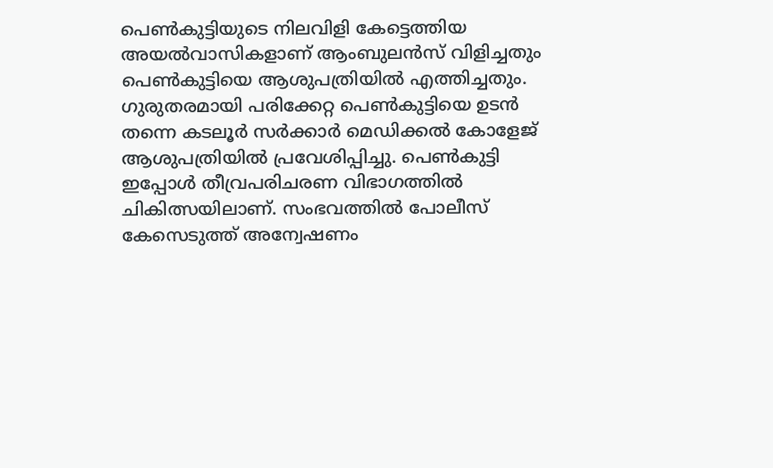പെൺകുട്ടിയുടെ നിലവിളി കേട്ടെത്തിയ അയൽവാസികളാണ് ആംബുലൻസ് വിളിച്ചതും പെൺകുട്ടിയെ ആശുപത്രിയിൽ എത്തിച്ചതും. ഗുരുതരമായി പരിക്കേറ്റ പെൺകുട്ടിയെ ഉടൻ തന്നെ കടലൂർ സർക്കാർ മെഡിക്കൽ കോളേജ് ആശുപത്രിയിൽ പ്രവേശിപ്പിച്ചു. പെൺകുട്ടി ഇപ്പോൾ തീവ്രപരിചരണ വിഭാഗത്തിൽ ചികിത്സയിലാണ്. സംഭവത്തിൽ പോലീസ് കേസെടുത്ത് അന്വേഷണം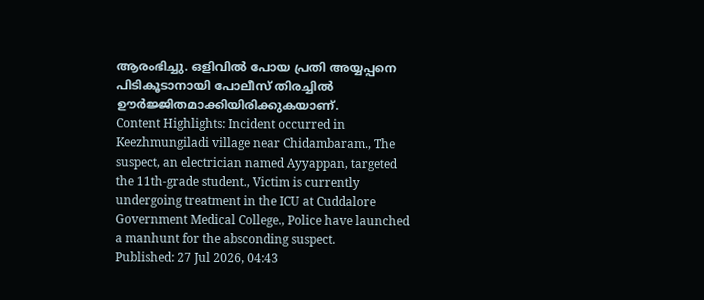ആരംഭിച്ചു. ഒളിവിൽ പോയ പ്രതി അയ്യപ്പനെ പിടികൂടാനായി പോലീസ് തിരച്ചിൽ ഊർജ്ജിതമാക്കിയിരിക്കുകയാണ്.
Content Highlights: Incident occurred in Keezhmungiladi village near Chidambaram., The suspect, an electrician named Ayyappan, targeted the 11th-grade student., Victim is currently undergoing treatment in the ICU at Cuddalore Government Medical College., Police have launched a manhunt for the absconding suspect.
Published: 27 Jul 2026, 04:43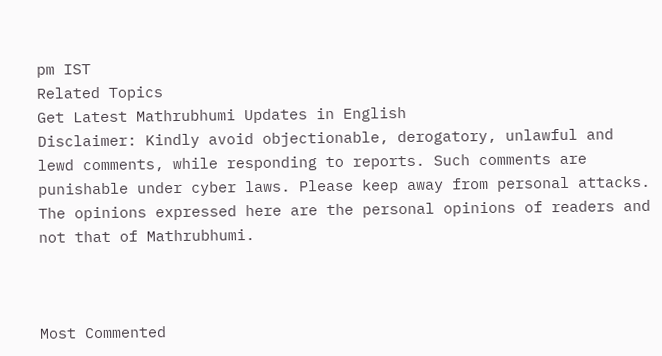pm IST
Related Topics
Get Latest Mathrubhumi Updates in English
Disclaimer: Kindly avoid objectionable, derogatory, unlawful and lewd comments, while responding to reports. Such comments are punishable under cyber laws. Please keep away from personal attacks. The opinions expressed here are the personal opinions of readers and not that of Mathrubhumi.



Most Commented